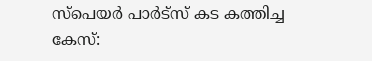സ്‌പെയര്‍ പാര്‍ട്‌സ് കട കത്തിച്ച കേസ്: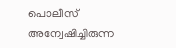പൊലീസ് അന്വേഷിച്ചിരുന്ന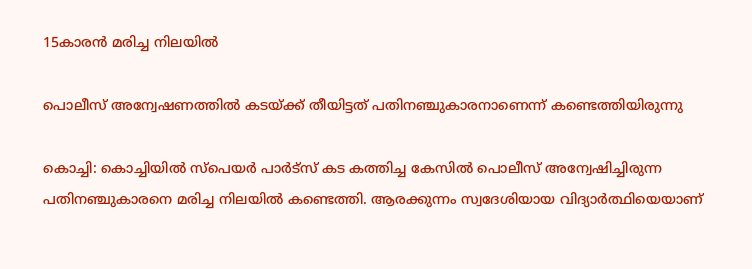15കാരൻ മരിച്ച നിലയില്‍

പൊലീസ് അന്വേഷണത്തിൽ കടയ്ക്ക് തീയിട്ടത് പതിനഞ്ചുകാരനാണെന്ന് കണ്ടെത്തിയിരുന്നു

കൊച്ചി: കൊച്ചിയില്‍ സ്‌പെയര്‍ പാര്‍ട്‌സ് കട കത്തിച്ച കേസില്‍ പൊലീസ് അന്വേഷിച്ചിരുന്ന പതിനഞ്ചുകാരനെ മരിച്ച നിലയില്‍ കണ്ടെത്തി. ആരക്കുന്നം സ്വദേശിയായ വിദ്യാര്‍ത്ഥിയെയാണ്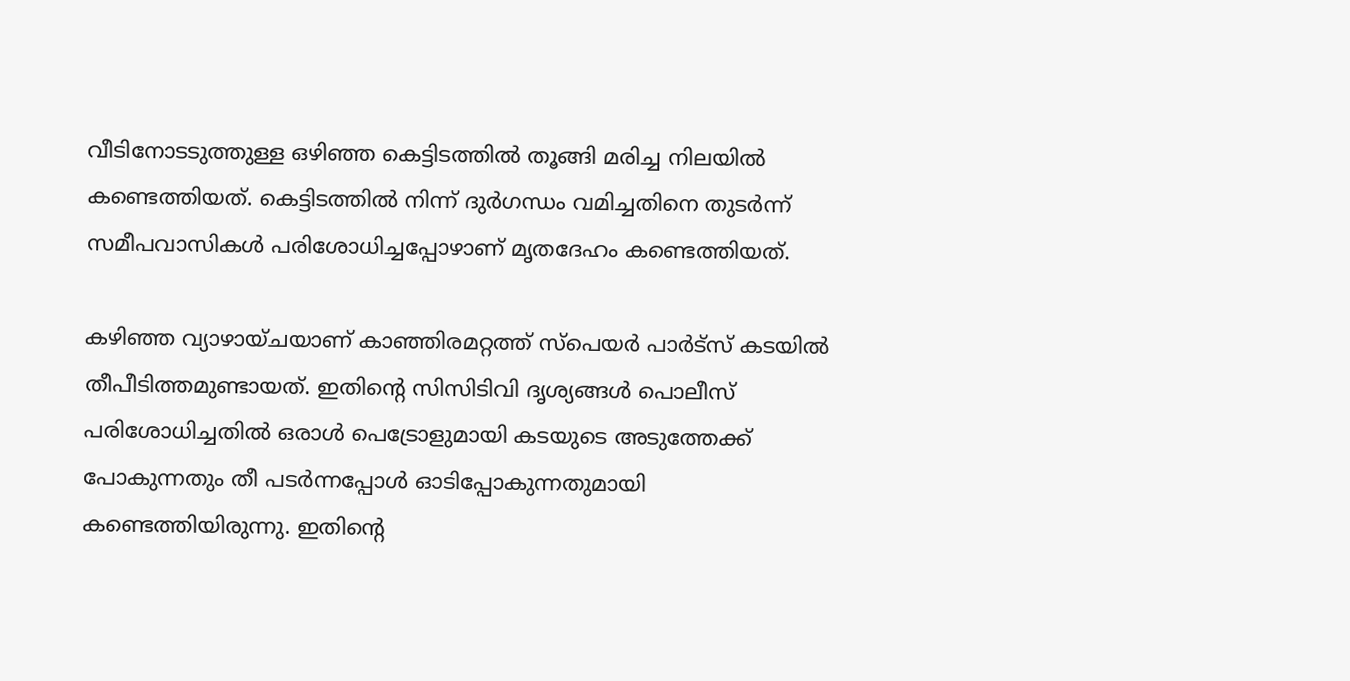വീടിനോടടുത്തുള്ള ഒഴിഞ്ഞ കെട്ടിടത്തില്‍ തൂങ്ങി മരിച്ച നിലയില്‍ കണ്ടെത്തിയത്. കെട്ടിടത്തില്‍ നിന്ന് ദുര്‍ഗന്ധം വമിച്ചതിനെ തുടര്‍ന്ന് സമീപവാസികള്‍ പരിശോധിച്ചപ്പോഴാണ് മൃതദേഹം കണ്ടെത്തിയത്.

കഴിഞ്ഞ വ്യാഴായ്ചയാണ് കാഞ്ഞിരമറ്റത്ത് സ്‌പെയര്‍ പാര്‍ട്‌സ് കടയില്‍ തീപീടിത്തമുണ്ടായത്. ഇതിന്‍റെ സിസിടിവി ദൃശ്യങ്ങള്‍ പൊലീസ് പരിശോധിച്ചതില്‍ ഒരാള്‍ പെട്രോളുമായി കടയുടെ അടുത്തേക്ക് പോകുന്നതും തീ പടര്‍ന്നപ്പോള്‍ ഓടിപ്പോകുന്നതുമായി കണ്ടെത്തിയിരുന്നു. ഇതിന്റെ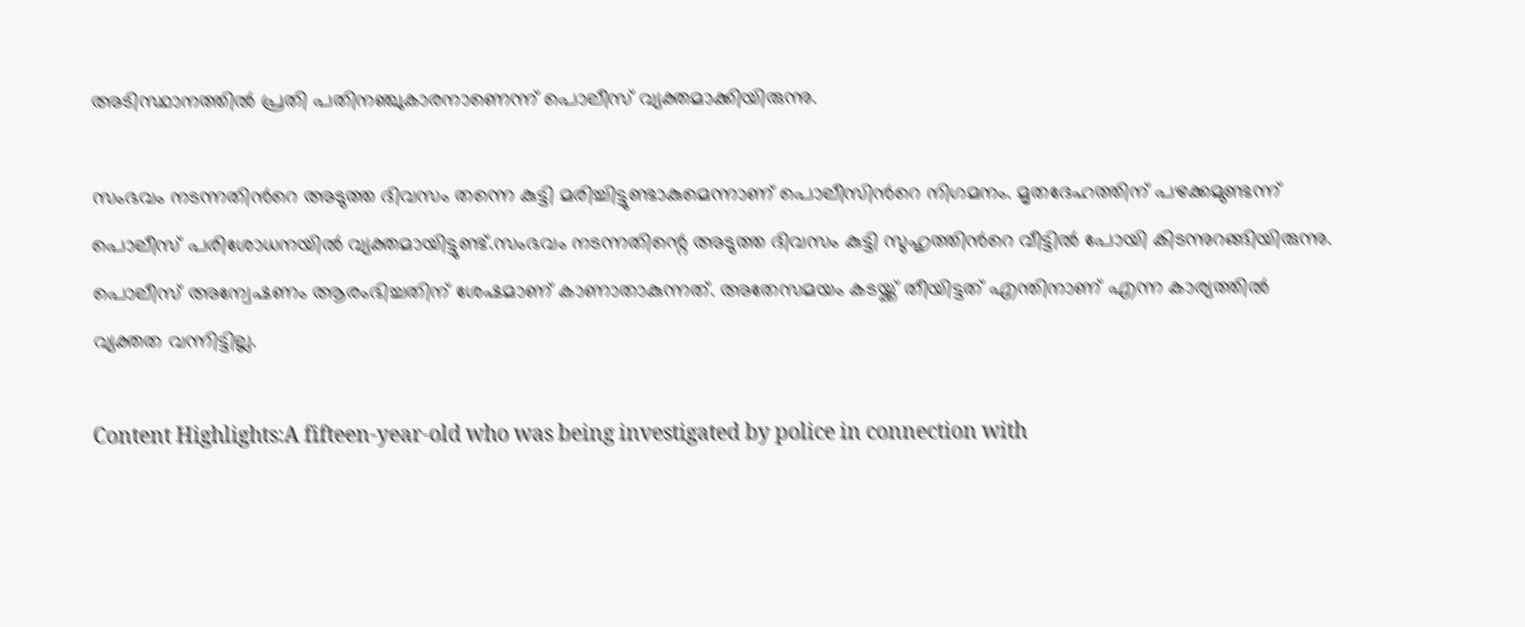അടിസ്ഥാനത്തില്‍ പ്രതി പതിനഞ്ചുകാരനാണെന്ന് പൊലീസ് വ്യക്തമാക്കിയിരുന്നു.

സംഭവം നടന്നതിന്‍റെ അടുത്ത ദിവസം തന്നെ കുട്ടി മരിച്ചിട്ടുണ്ടാകുമെന്നാണ് പൊലീസിന്‍റെ നിഗമനം. മൃതദേഹത്തിന് പഴക്കമുണ്ടന്ന് പൊലീസ് പരിശോധനയില്‍ വ്യക്തമായിട്ടുണ്ട്.സംഭവം നടന്നതിന്റെ അടുത്ത ദിവസം കുട്ടി സുഹൃത്തിന്‍റെ വീട്ടില്‍ പോയി കിടന്നുറങ്ങിയിരുന്നു. പൊലീസ് അന്വേഷണം ആരംഭിച്ചതിന് ശേഷമാണ് കാണാതാകുന്നത്. അതേസമയം കടയ്ക്ക് തീയിട്ടത് എന്തിനാണ് എന്ന കാര്യത്തില്‍ വ്യക്തത വന്നിട്ടില്ല.

Content Highlights:A fifteen-year-old who was being investigated by police in connection with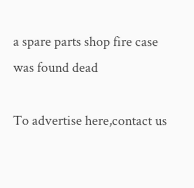a spare parts shop fire case was found dead

To advertise here,contact us